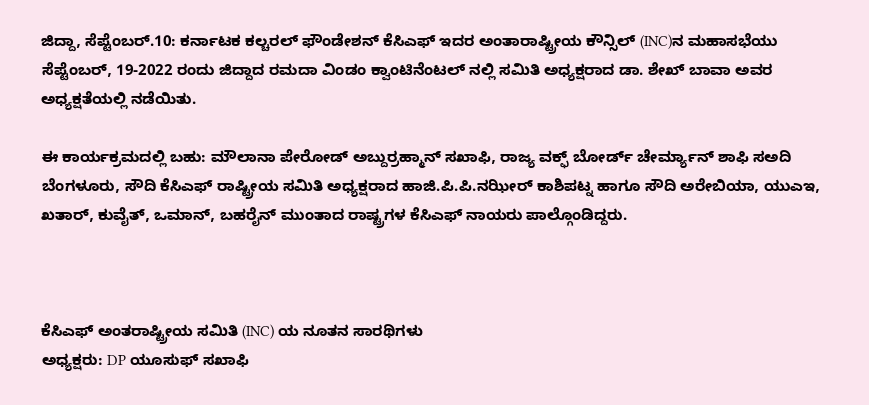ಜಿದ್ದಾ, ಸೆಪ್ಟೆಂಬರ್.10: ಕರ್ನಾಟಕ ಕಲ್ಚರಲ್ ಫೌಂಡೇಶನ್ ಕೆಸಿಎಫ್ ಇದರ ಅಂತಾರಾಷ್ಟ್ರೀಯ ಕೌನ್ಸಿಲ್ (INC)ನ ಮಹಾಸಭೆಯು ಸೆಪ್ಟೆಂಬರ್, 19-2022 ರಂದು ಜಿದ್ದಾದ ರಮದಾ ವಿಂಡಂ ಕ್ವಾಂಟಿನೆಂಟಲ್ ನಲ್ಲಿ ಸಮಿತಿ ಅಧ್ಯಕ್ಷರಾದ ಡಾ. ಶೇಖ್ ಬಾವಾ ಅವರ ಅಧ್ಯಕ್ಷತೆಯಲ್ಲಿ ನಡೆಯಿತು.

ಈ ಕಾರ್ಯಕ್ರಮದಲ್ಲಿ ಬಹು: ಮೌಲಾನಾ ಪೇರೋಡ್ ಅಬ್ದುರ್ರಹ್ಮಾನ್ ಸಖಾಫಿ, ರಾಜ್ಯ ವಕ್ಫ್ ಬೋರ್ಡ್ ಚೇರ್ಮ್ಯಾನ್ ಶಾಫಿ ಸಅದಿ ಬೆಂಗಳೂರು, ಸೌದಿ ಕೆಸಿಎಫ್ ರಾಷ್ಟ್ರೀಯ ಸಮಿತಿ ಅಧ್ಯಕ್ಷರಾದ ಹಾಜಿ.ಪಿ.ಪಿ.ನಝೀರ್ ಕಾಶಿಪಟ್ನ ಹಾಗೂ ಸೌದಿ ಅರೇಬಿಯಾ, ಯುಎಇ, ಖತಾರ್, ಕುವೈತ್, ಒಮಾನ್, ಬಹರೈನ್ ಮುಂತಾದ ರಾಷ್ಟ್ರಗಳ ಕೆಸಿಎಫ್ ನಾಯರು ಪಾಲ್ಗೊಂಡಿದ್ದರು.



ಕೆಸಿಎಫ್ ಅಂತರಾಷ್ಟ್ರೀಯ ಸಮಿತಿ (INC) ಯ ನೂತನ ಸಾರಥಿಗಳು
ಅಧ್ಯಕ್ಷರು: DP ಯೂಸುಫ್ ಸಖಾಫಿ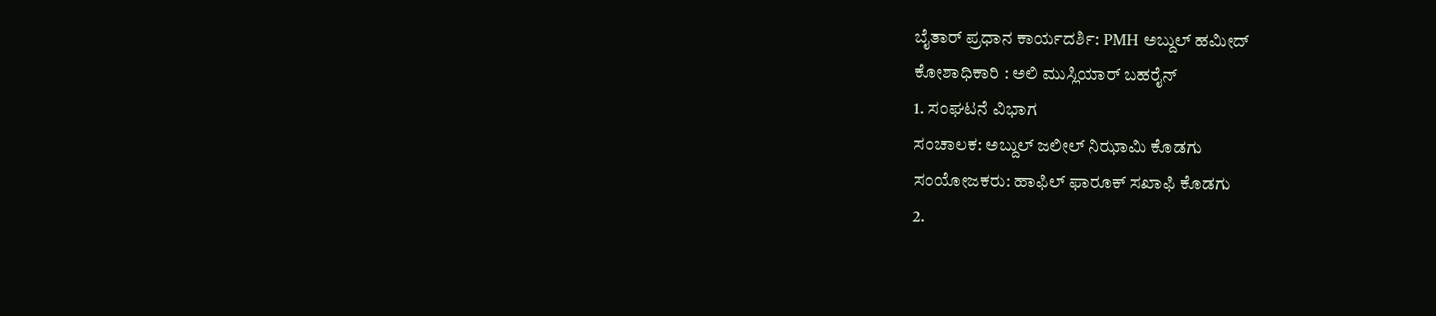ಬೈತಾರ್ ಪ್ರಧಾನ ಕಾರ್ಯದರ್ಶಿ: PMH ಅಬ್ದುಲ್ ಹಮೀದ್
ಕೋಶಾಧಿಕಾರಿ : ಅಲಿ ಮುಸ್ಲಿಯಾರ್ ಬಹರೈನ್
1. ಸಂಘಟನೆ ವಿಭಾಗ
ಸಂಚಾಲಕ: ಅಬ್ದುಲ್ ಜಲೀಲ್ ನಿಝಾಮಿ ಕೊಡಗು
ಸಂಯೋಜಕರು: ಹಾಫಿಲ್ ಫಾರೂಕ್ ಸಖಾಫಿ ಕೊಡಗು
2.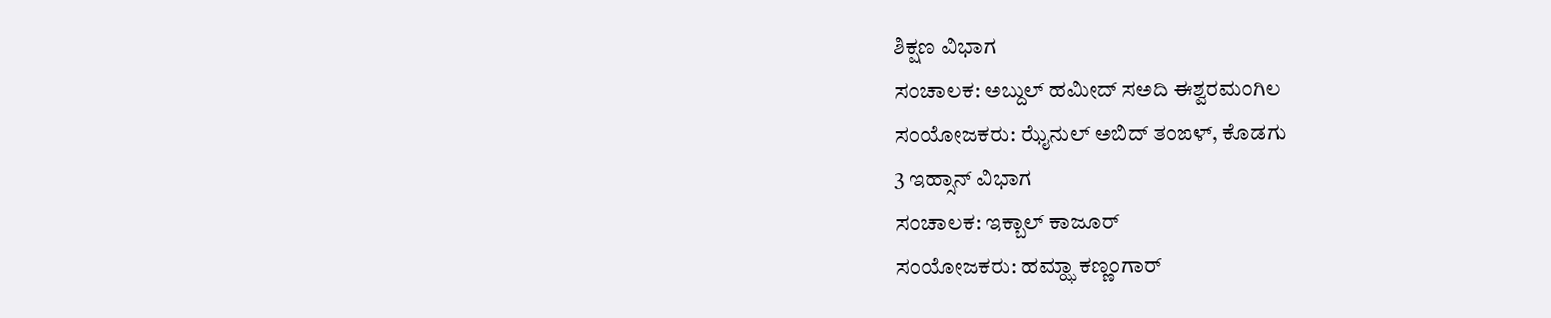ಶಿಕ್ಷಣ ವಿಭಾಗ
ಸಂಚಾಲಕ: ಅಬ್ದುಲ್ ಹಮೀದ್ ಸಅದಿ ಈಶ್ವರಮಂಗಿಲ
ಸಂಯೋಜಕರು: ಝೈನುಲ್ ಅಬಿದ್ ತಂಙಳ್, ಕೊಡಗು
3 ಇಹ್ಸಾನ್ ವಿಭಾಗ
ಸಂಚಾಲಕ: ಇಕ್ಬಾಲ್ ಕಾಜೂರ್
ಸಂಯೋಜಕರು: ಹಮ್ಝಾ ಕಣ್ಣಂಗಾರ್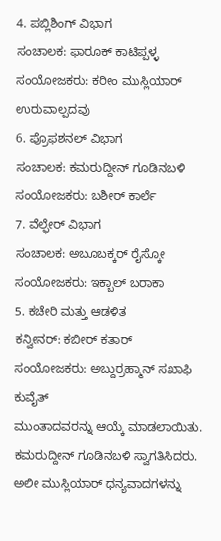4. ಪಬ್ಲಿಶಿಂಗ್ ವಿಭಾಗ
ಸಂಚಾಲಕ: ಫಾರೂಕ್ ಕಾಟಿಪ್ಪಳ್ಳ
ಸಂಯೋಜಕರು: ಕರೀಂ ಮುಸ್ಲಿಯಾರ್ ಉರುವಾಲ್ಪದವು
6. ಪ್ರೊಫಶನಲ್ ವಿಭಾಗ
ಸಂಚಾಲಕ: ಕಮರುದ್ದೀನ್ ಗೂಡಿನಬಳಿ
ಸಂಯೋಜಕರು: ಬಶೀರ್ ಕಾರ್ಲೆ
7. ವೆಲ್ಫೇರ್ ವಿಭಾಗ
ಸಂಚಾಲಕ: ಅಬೂಬಕ್ಕರ್ ರೈಸ್ಕೋ
ಸಂಯೋಜಕರು: ಇಕ್ಬಾಲ್ ಬರಾಕಾ
5. ಕಚೇರಿ ಮತ್ತು ಆಡಳಿತ
ಕನ್ವೀನರ್: ಕಬೀರ್ ಕತಾರ್
ಸಂಯೋಜಕರು: ಅಬ್ದುರ್ರಹ್ಮಾನ್ ಸಖಾಫಿ ಕುವೈತ್
ಮುಂತಾದವರನ್ನು ಆಯ್ಕೆ ಮಾಡಲಾಯಿತು. ಕಮರುದ್ದೀನ್ ಗೂಡಿನಬಳಿ ಸ್ವಾಗತಿಸಿದರು. ಅಲೀ ಮುಸ್ಲಿಯಾರ್ ಧನ್ಯವಾದಗಳನ್ನು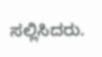ಸಲ್ಲಿಸಿದರು.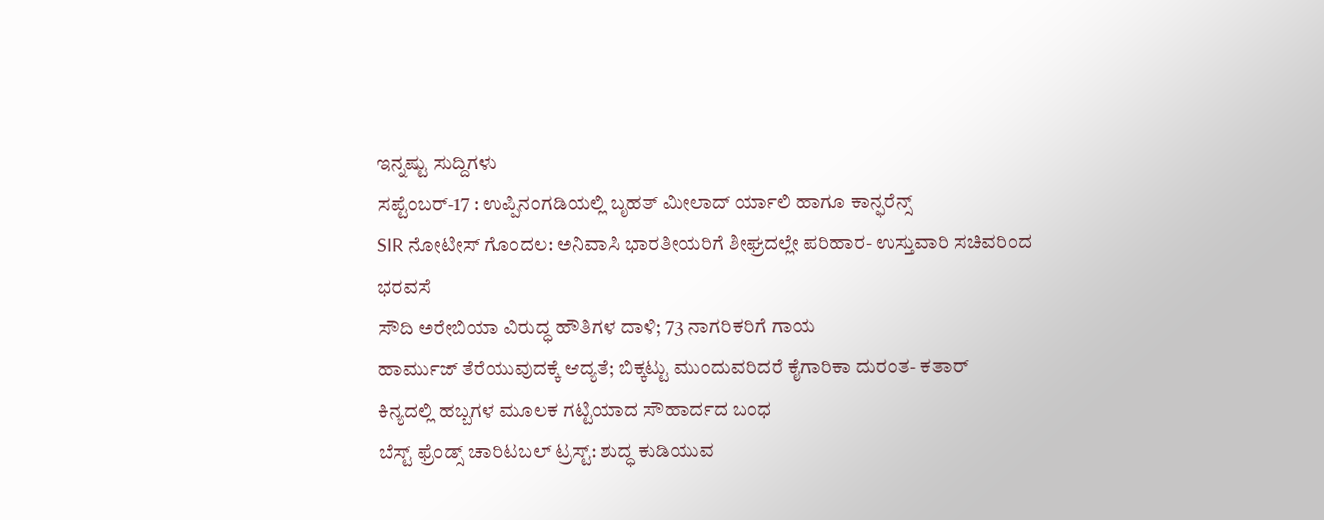ಇನ್ನಷ್ಟು ಸುದ್ದಿಗಳು
ಸಪ್ಟೆಂಬರ್-17 : ಉಪ್ಪಿನಂಗಡಿಯಲ್ಲಿ ಬೃಹತ್ ಮೀಲಾದ್ ರ್ಯಾಲಿ ಹಾಗೂ ಕಾನ್ಫರೆನ್ಸ್
SIR ನೋಟೀಸ್ ಗೊಂದಲ: ಅನಿವಾಸಿ ಭಾರತೀಯರಿಗೆ ಶೀಘ್ರದಲ್ಲೇ ಪರಿಹಾರ- ಉಸ್ತುವಾರಿ ಸಚಿವರಿಂದ ಭರವಸೆ
ಸೌದಿ ಅರೇಬಿಯಾ ವಿರುದ್ಧ ಹೌತಿಗಳ ದಾಳಿ; 73 ನಾಗರಿಕರಿಗೆ ಗಾಯ
ಹಾರ್ಮುಜ್ ತೆರೆಯುವುದಕ್ಕೆ ಆದ್ಯತೆ; ಬಿಕ್ಕಟ್ಟು ಮುಂದುವರಿದರೆ ಕೈಗಾರಿಕಾ ದುರಂತ- ಕತಾರ್
ಕಿನ್ಯದಲ್ಲಿ ಹಬ್ಬಗಳ ಮೂಲಕ ಗಟ್ಟಿಯಾದ ಸೌಹಾರ್ದದ ಬಂಧ
ಬೆಸ್ಟ್ ಫ್ರೆಂಡ್ಸ್ ಚಾರಿಟಬಲ್ ಟ್ರಸ್ಟ್: ಶುದ್ಧ ಕುಡಿಯುವ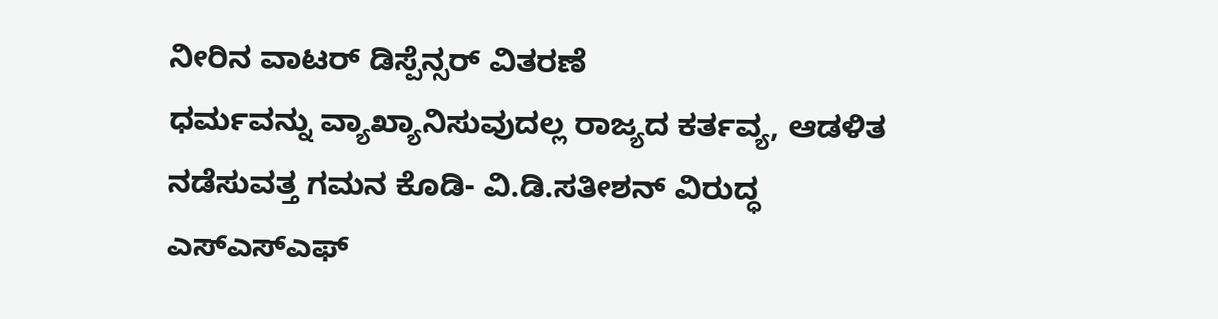ನೀರಿನ ವಾಟರ್ ಡಿಸ್ಪೆನ್ಸರ್ ವಿತರಣೆ
ಧರ್ಮವನ್ನು ವ್ಯಾಖ್ಯಾನಿಸುವುದಲ್ಲ ರಾಜ್ಯದ ಕರ್ತವ್ಯ, ಆಡಳಿತ ನಡೆಸುವತ್ತ ಗಮನ ಕೊಡಿ- ವಿ.ಡಿ.ಸತೀಶನ್ ವಿರುದ್ಧ ಎಸ್ಎಸ್ಎಫ್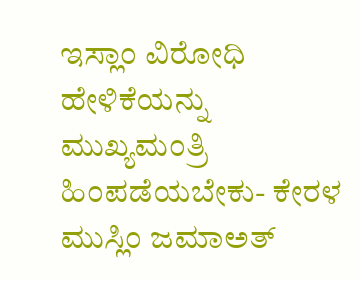ಇಸ್ಲಾಂ ವಿರೋಧಿ ಹೇಳಿಕೆಯನ್ನು ಮುಖ್ಯಮಂತ್ರಿ ಹಿಂಪಡೆಯಬೇಕು- ಕೇರಳ ಮುಸ್ಲಿಂ ಜಮಾಅತ್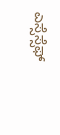ಎಸ್ಸೆಸ್ಸೆಫ್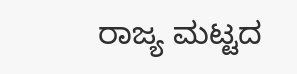ರಾಜ್ಯ ಮಟ್ಟದ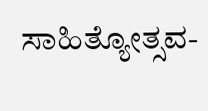ಸಾಹಿತ್ಯೋತ್ಸವ-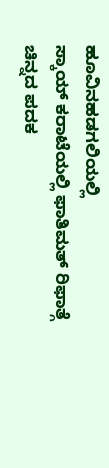ಹೂವಿನಹಡಗಲಿಯಲ್ಲಿ
ಸ್ಕಾಯ್ ಕರಾಟೆಯಲ್ಲಿ ಫಾತಿಮತ್ ರಿಫಾತ್ಗೆ ಚಿನ್ನದ ಪದಕ